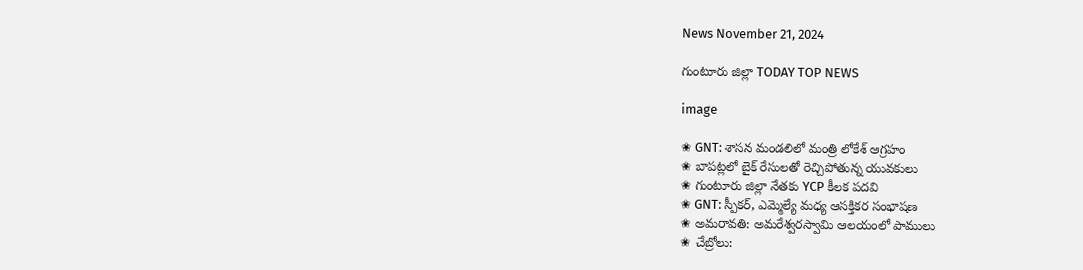News November 21, 2024

గుంటూరు జిల్లా TODAY TOP NEWS

image

✬ GNT: శాసన మండలిలో మంత్రి లోకేశ్ ఆగ్రహం
✬ బాపట్లలో బైక్ రేసులతో రెచ్చిపోతున్న యువకులు
✬ గుంటూరు జిల్లా నేతకు YCP కీలక పదవి
✬ GNT: స్పీకర్, ఎమ్మెల్యే మధ్య ఆసక్తికర సంభాషణ
✬ అమరావతి: అమరేశ్వరస్వామి ఆలయంలో పాములు
✬ చేబ్రోలు: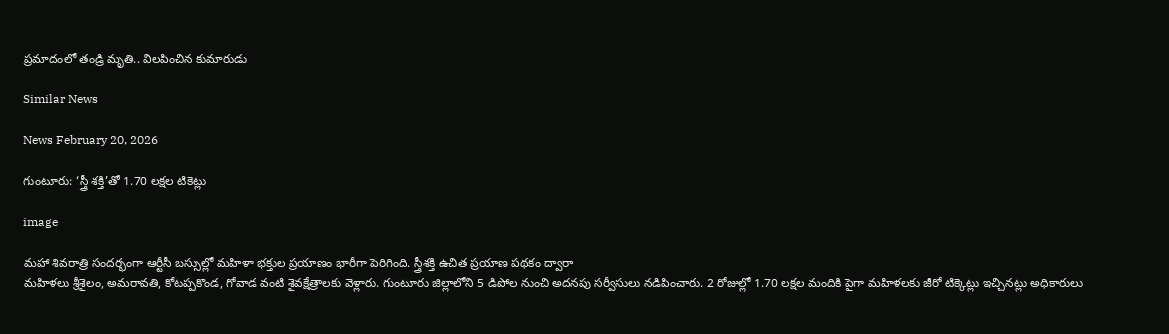ప్రమాదంలో తండ్రి మృతి.. విలపించిన కుమారుడు

Similar News

News February 20, 2026

గుంటూరు: ‘స్త్రీ శక్తి’తో 1.70 లక్షల టికెట్లు

image

మహా శివరాత్రి సందర్భంగా ఆర్టీసీ బస్సుల్లో మహిళా భక్తుల ప్రయాణం భారీగా పెరిగింది. స్త్రీశక్తి ఉచిత ప్రయాణ పథకం ద్వారా
మహిళలు శ్రీశైలం, అమరావతి, కోటప్పకొండ, గోవాడ వంటి శైవక్షేత్రాలకు వెళ్లారు. గుంటూరు జిల్లాలోని 5 డిపోల నుంచి అదనపు సర్వీసులు నడిపించారు. 2 రోజుల్లో 1.70 లక్షల మందికి పైగా మహిళలకు జీరో టిక్కెట్లు ఇచ్చినట్లు అధికారులు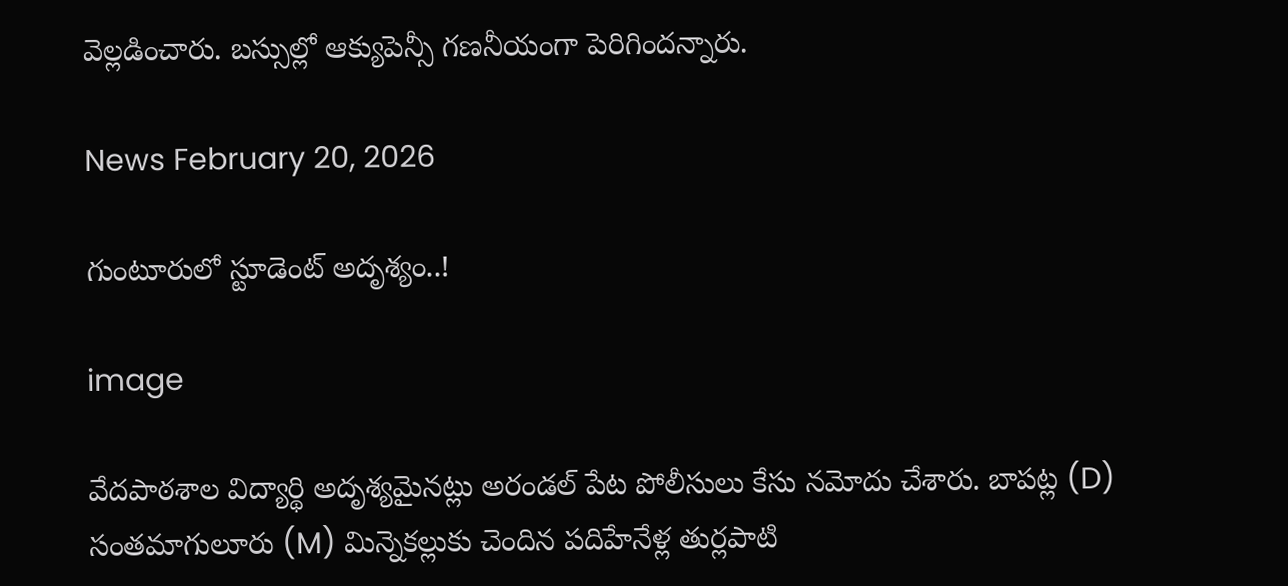వెల్లడించారు. బస్సుల్లో ఆక్యుపెన్సీ గణనీయంగా పెరిగిందన్నారు.

News February 20, 2026

గుంటూరులో స్టూడెంట్ అదృశ్యం..!

image

వేదపాఠశాల విద్యార్థి అదృశ్యమైనట్లు అరండల్ పేట పోలీసులు కేసు నమోదు చేశారు. బాపట్ల (D) సంతమాగులూరు (M) మిన్నెకల్లుకు చెందిన పదిహేనేళ్ల తుర్లపాటి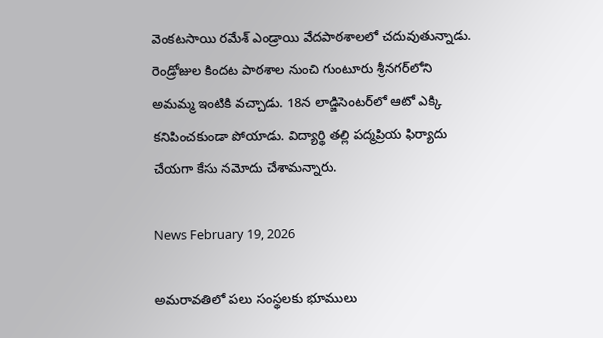వెంకటసాయి రమేశ్ ఎండ్రాయి వేదపాఠశాలలో చదువుతున్నాడు. రెండ్రోజుల కిందట పాఠశాల నుంచి గుంటూరు శ్రీనగర్‌లోని అమమ్మ ఇంటికి వచ్చాడు. 18న లాడ్జిసెంటర్‌లో ఆటో ఎక్కి కనిపించకుండా పోయాడు. విద్యార్థి తల్లి పద్మప్రియ ఫిర్యాదు చేయగా కేసు నమోదు చేశామన్నారు.

News February 19, 2026

అమరావతిలో పలు సంస్థలకు భూములు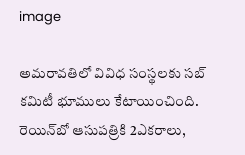image

అమరావతిలో వివిధ సంస్థలకు సబ్ కమిటీ భూములు కేటాయించింది. రెయిన్‌బో ఆసుపత్రికి 2ఎకరాలు,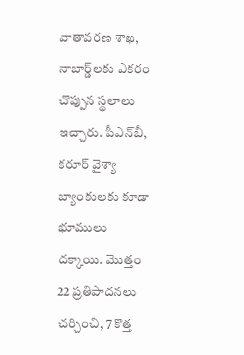వాతావరణ శాఖ, నాబార్డ్‌లకు ఎకరం చొప్పున స్థలాలు ఇచ్చారు. పీఎన్‌బీ, కరూర్ వైశ్యా బ్యాంకులకు కూడా భూములు దక్కాయి. మొత్తం 22 ప్రతిపాదనలు చర్చించి, 7 కొత్త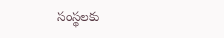సంస్థలకు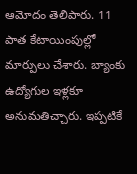ఆమోదం తెలిపారు. 11 పాత కేటాయింపుల్లో మార్పులు చేశారు. బ్యాంకు ఉద్యోగుల ఇళ్లకూ అనుమతిచ్చారు. ఇప్పటికే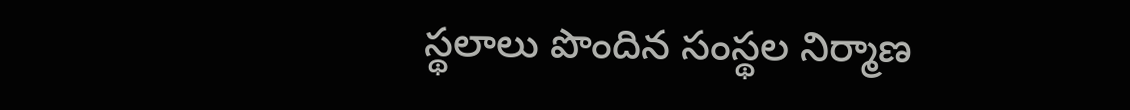స్థలాలు పొందిన సంస్థల నిర్మాణ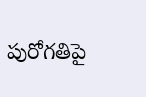పురోగతిపై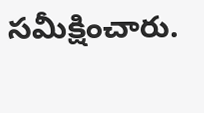సమీక్షించారు.